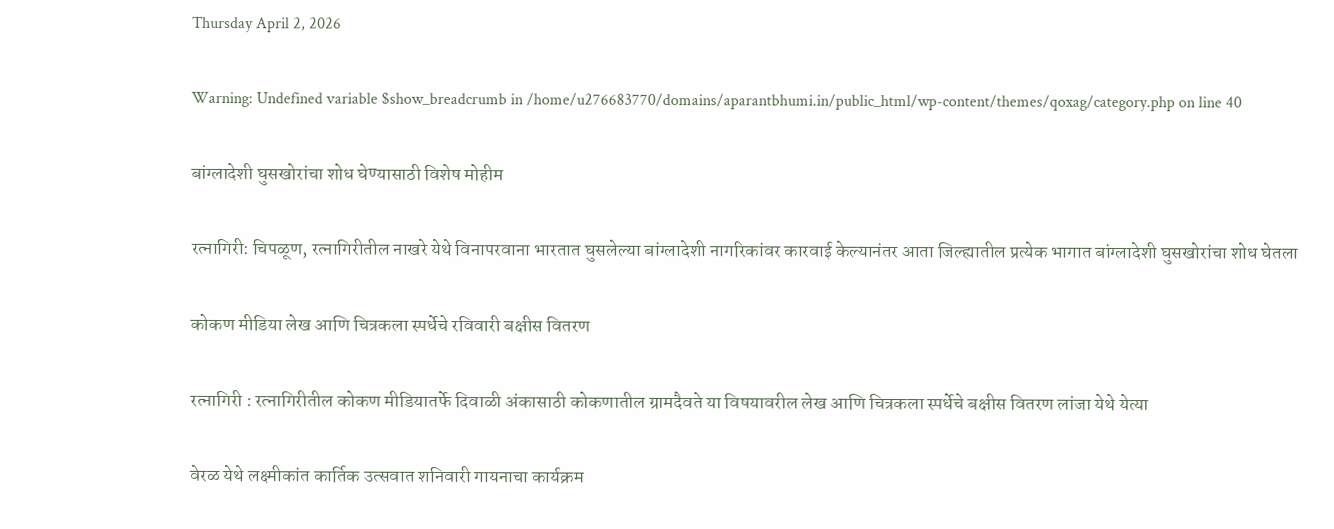Thursday April 2, 2026

Warning: Undefined variable $show_breadcrumb in /home/u276683770/domains/aparantbhumi.in/public_html/wp-content/themes/qoxag/category.php on line 40

बांग्लादेशी घुसखोरांचा शोध घेण्यासाठी विशेष मोहीम

रत्नागिरी: चिपळूण, रत्नागिरीतील नाखरे येथे विनापरवाना भारतात घुसलेल्या बांग्लादेशी नागरिकांवर कारवाई केल्यानंतर आता जिल्ह्यातील प्रत्येक भागात बांग्लादेशी घुसखोरांचा शोध घेतला

कोकण मीडिया लेख आणि चित्रकला स्पर्धेचे रविवारी बक्षीस वितरण

रत्नागिरी : रत्नागिरीतील कोकण मीडियातर्फे दिवाळी अंकासाठी कोकणातील ग्रामदैवते या विषयावरील लेख आणि चित्रकला स्पर्धेचे बक्षीस वितरण लांजा येथे येत्या

वेरळ येथे लक्ष्मीकांत कार्तिक उत्सवात शनिवारी गायनाचा कार्यक्रम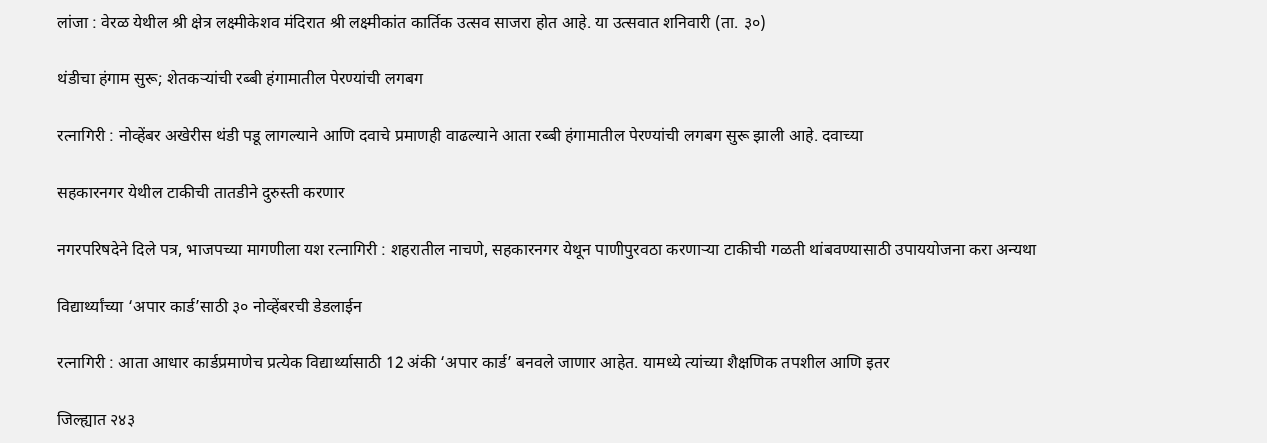लांजा : वेरळ येथील श्री क्षेत्र लक्ष्मीकेशव मंदिरात श्री लक्ष्मीकांत कार्तिक उत्सव साजरा होत आहे. या उत्सवात शनिवारी (ता. ३०)

थंडीचा हंगाम सुरू; शेतकऱ्यांची रब्बी हंगामातील पेरण्यांची लगबग

रत्नागिरी : नोव्हेंबर अखेरीस थंडी पडू लागल्याने आणि दवाचे प्रमाणही वाढल्याने आता रब्बी हंगामातील पेरण्यांची लगबग सुरू झाली आहे. दवाच्या

सहकारनगर येथील टाकीची तातडीने दुरुस्ती करणार

नगरपरिषदेने दिले पत्र, भाजपच्या मागणीला यश रत्नागिरी : शहरातील नाचणे, सहकारनगर येथून पाणीपुरवठा करणाऱ्या टाकीची गळती थांबवण्यासाठी उपाययोजना करा अन्यथा

विद्यार्थ्यांच्या ‘अपार कार्ड’साठी ३० नोव्हेंबरची डेडलाईन

रत्नागिरी : आता आधार कार्डप्रमाणेच प्रत्येक विद्यार्थ्यासाठी 12 अंकी ‘अपार कार्ड’ बनवले जाणार आहेत. यामध्ये त्यांच्या शैक्षणिक तपशील आणि इतर

जिल्ह्यात २४३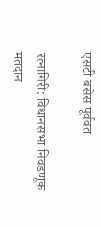एसटी बसेस पूर्ववत

रत्नागिरी: विधानसभा निवडणूक मतदान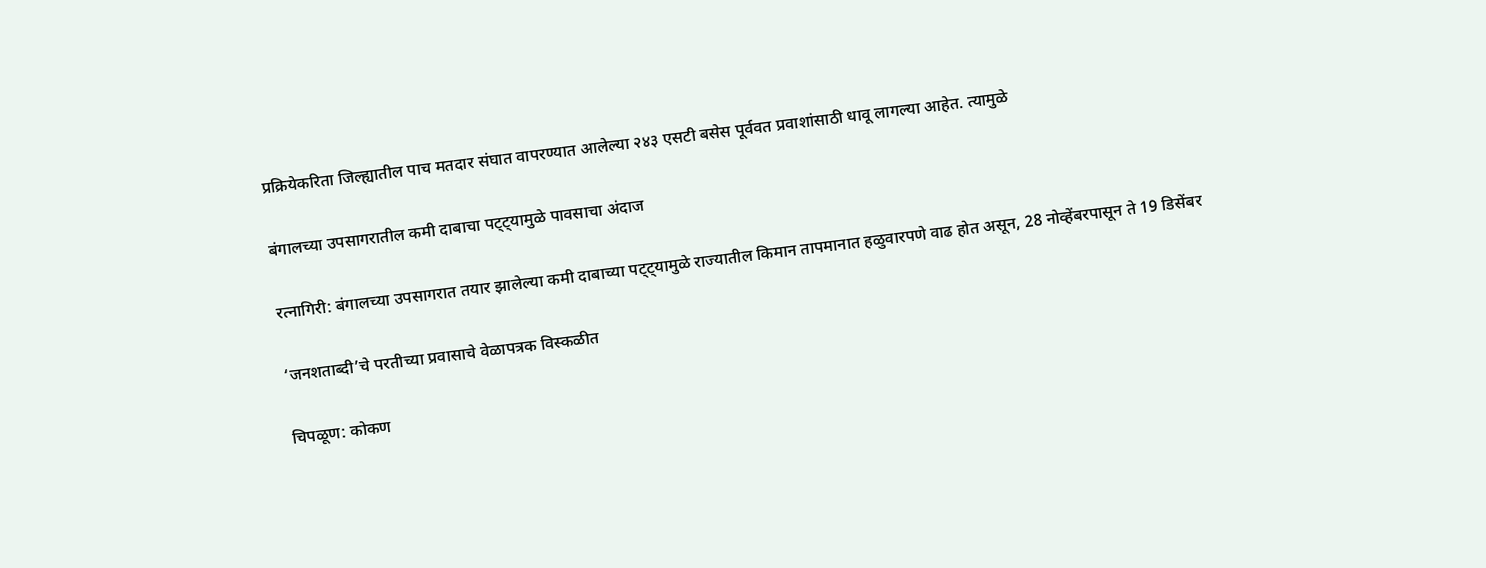प्रक्रियेकरिता जिल्ह्यातील पाच मतदार संघात वापरण्यात आलेल्या २४३ एसटी बसेस पूर्ववत प्रवाशांसाठी धावू लागल्या आहेत. त्यामुळे

बंगालच्या उपसागरातील कमी दाबाचा पट्ट्यामुळे पावसाचा अंदाज

रत्नागिरी: बंगालच्या उपसागरात तयार झालेल्या कमी दाबाच्या पट्ट्यामुळे राज्यातील किमान तापमानात हळुवारपणे वाढ होत असून, 28 नोव्हेंबरपासून ते 19 डिसेंबर

‘जनशताब्दी’चे परतीच्या प्रवासाचे वेळापत्रक विस्कळीत

चिपळूण: कोकण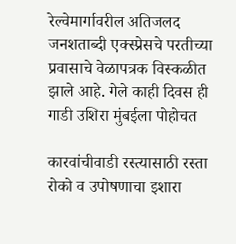रेल्वेमार्गावरील अतिजलद जनशताब्दी एक्स्प्रेसचे परतीच्या प्रवासाचे वेळापत्रक विस्कळीत झाले आहे. गेले काही दिवस ही गाडी उशिरा मुंबईला पोहोचत

कारवांचीवाडी रस्त्यासाठी रस्ता रोको व उपोषणाचा इशारा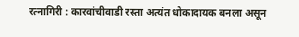रत्नागिरी : कारवांचीवाडी रस्ता अत्यंत धोकादायक बनला असून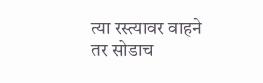त्या रस्त्यावर वाहने तर सोडाच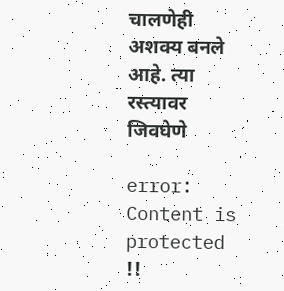चालणेही अशक्य बनले आहे. त्या रस्त्यावर जिवघेणे

error: Content is protected !!